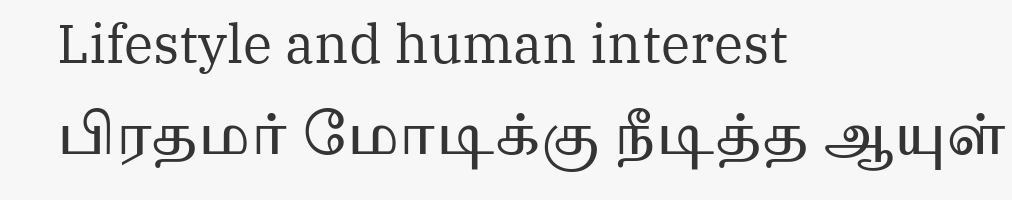Lifestyle and human interest
பிரதமர் மோடிக்கு நீடித்த ஆயுள்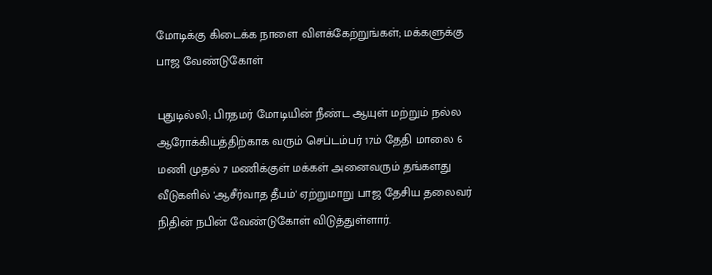மோடிக்கு கிடைக்க நாளை விளக்கேற்றுங்கள்; மக்களுக்கு பாஜ வேண்டுகோள்

புதுடில்லி; பிரதமர் மோடியின் நீண்ட ஆயுள் மற்றும் நல்ல ஆரோக்கியத்திற்காக வரும் செப்டம்பர் 17ம் தேதி மாலை 6 மணி முதல் 7 மணிக்குள் மக்கள் அனைவரும் தங்களது வீடுகளில் 'ஆசீர்வாத தீபம்' ஏற்றுமாறு பாஜ தேசிய தலைவர் நிதின் நபின் வேண்டுகோள் விடுத்துள்ளார்.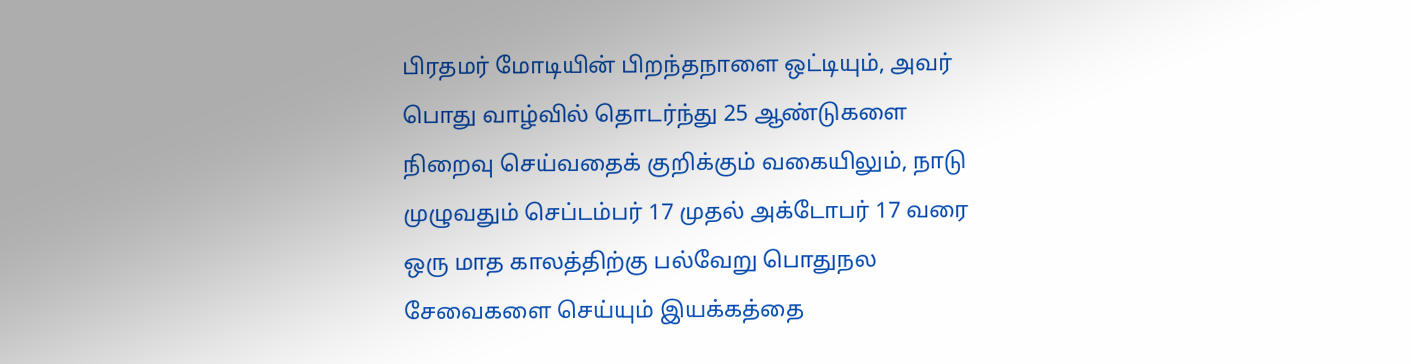பிரதமர் மோடியின் பிறந்தநாளை ஒட்டியும், அவர் பொது வாழ்வில் தொடர்ந்து 25 ஆண்டுகளை நிறைவு செய்வதைக் குறிக்கும் வகையிலும், நாடு முழுவதும் செப்டம்பர் 17 முதல் அக்டோபர் 17 வரை ஒரு மாத காலத்திற்கு பல்வேறு பொதுநல சேவைகளை செய்யும் இயக்கத்தை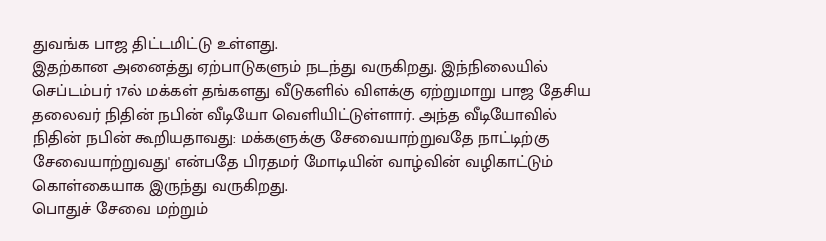துவங்க பாஜ திட்டமிட்டு உள்ளது.
இதற்கான அனைத்து ஏற்பாடுகளும் நடந்து வருகிறது. இந்நிலையில் செப்டம்பர் 17ல் மக்கள் தங்களது வீடுகளில் விளக்கு ஏற்றுமாறு பாஜ தேசிய தலைவர் நிதின் நபின் வீடியோ வெளியிட்டுள்ளார். அந்த வீடியோவில் நிதின் நபின் கூறியதாவது: மக்களுக்கு சேவையாற்றுவதே நாட்டிற்கு சேவையாற்றுவது' என்பதே பிரதமர் மோடியின் வாழ்வின் வழிகாட்டும் கொள்கையாக இருந்து வருகிறது.
பொதுச் சேவை மற்றும்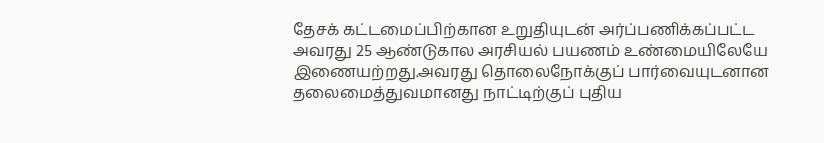தேசக் கட்டமைப்பிற்கான உறுதியுடன் அர்ப்பணிக்கப்பட்ட அவரது 25 ஆண்டுகால அரசியல் பயணம் உண்மையிலேயே இணையற்றது.அவரது தொலைநோக்குப் பார்வையுடனான தலைமைத்துவமானது நாட்டிற்குப் புதிய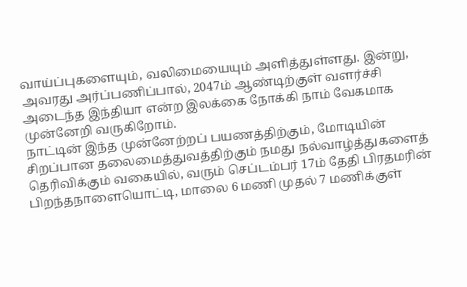வாய்ப்புகளையும், வலிமையையும் அளித்துள்ளது. இன்று, அவரது அர்ப்பணிப்பால், 2047ம் ஆண்டிற்குள் வளர்ச்சி அடைந்த இந்தியா என்ற இலக்கை நோக்கி நாம் வேகமாக முன்னேறி வருகிறோம்.
நாட்டின் இந்த முன்னேற்றப் பயணத்திற்கும், மோடியின் சிறப்பான தலைமைத்துவத்திற்கும் நமது நல்வாழ்த்துகளைத் தெரிவிக்கும் வகையில், வரும் செப்டம்பர் 17ம் தேதி பிரதமரின் பிறந்தநாளையொட்டி, மாலை 6 மணி முதல் 7 மணிக்குள்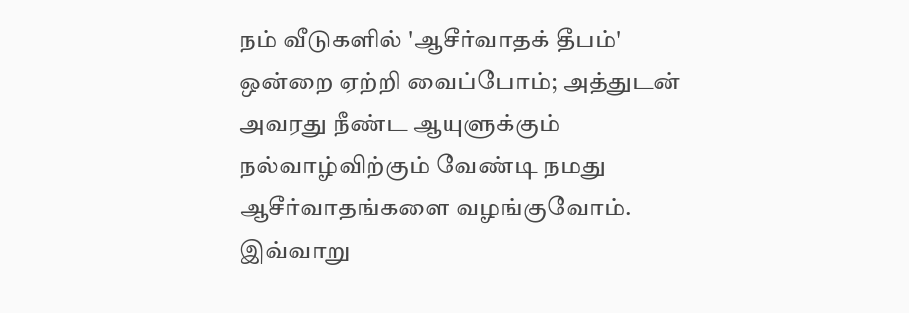நம் வீடுகளில் 'ஆசீர்வாதக் தீபம்' ஒன்றை ஏற்றி வைப்போம்; அத்துடன் அவரது நீண்ட ஆயுளுக்கும் நல்வாழ்விற்கும் வேண்டி நமது ஆசீர்வாதங்களை வழங்குவோம். இவ்வாறு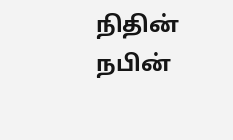நிதின் நபின்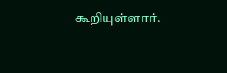கூறியுள்ளார்.